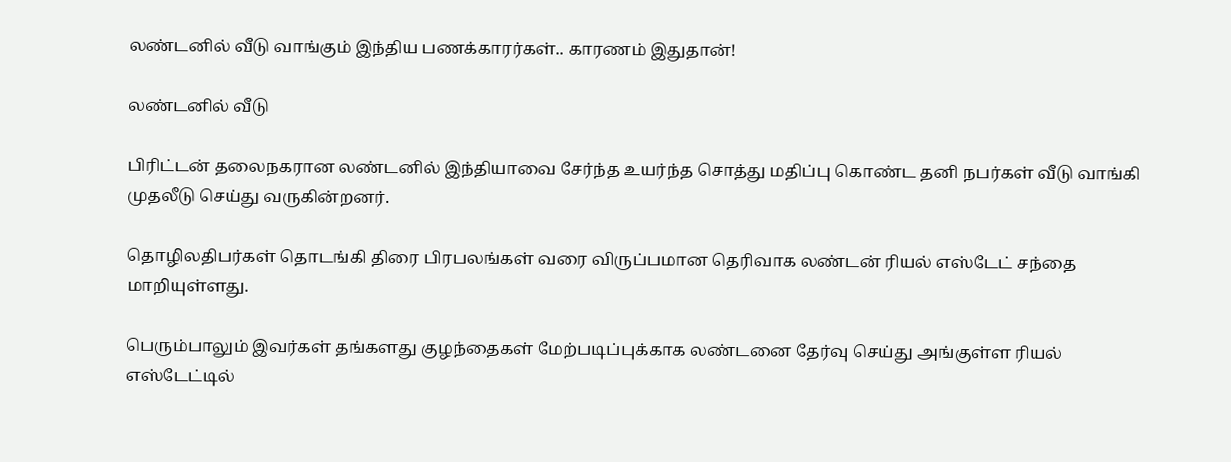லண்டனில் வீடு வாங்கும் இந்திய பணக்காரர்கள்.. காரணம் இதுதான்!

லண்டனில் வீடு

பிரிட்டன் தலைநகரான லண்டனில் இந்தியாவை சேர்ந்த உயர்ந்த சொத்து மதிப்பு கொண்ட தனி நபர்கள் வீடு வாங்கி முதலீடு செய்து வருகின்றனர்.

தொழிலதிபர்கள் தொடங்கி திரை பிரபலங்கள் வரை விருப்பமான தெரிவாக லண்டன் ரியல் எஸ்டேட் சந்தை மாறியுள்ளது.

பெரும்பாலும் இவர்கள் தங்களது குழந்தைகள் மேற்படிப்புக்காக லண்டனை தேர்வு செய்து அங்குள்ள ரியல் எஸ்டேட்டில்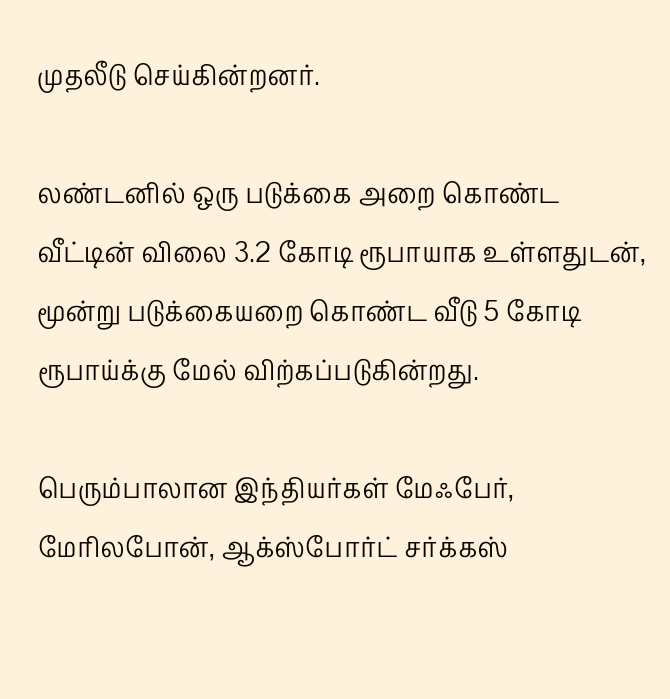முதலீடு செய்கின்றனர்.

லண்டனில் ஒரு படுக்கை அறை கொண்ட வீட்டின் விலை 3.2 கோடி ரூபாயாக உள்ளதுடன், மூன்று படுக்கையறை கொண்ட வீடு 5 கோடி ரூபாய்க்கு மேல் விற்கப்படுகின்றது.

பெரும்பாலான இந்தியர்கள் மேஃபேர், மேரிலபோன், ஆக்ஸ்போர்ட் சர்க்கஸ்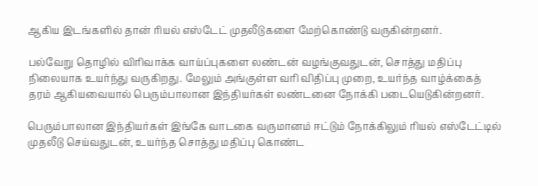ஆகிய இடங்களில் தான் ரியல் எஸ்டேட் முதலீடுகளை மேற்கொண்டு வருகின்றனர்.

பல்வேறு தொழில் விரிவாக்க வாய்ப்புகளை லண்டன் வழங்குவதுடன், சொத்து மதிப்பு நிலையாக உயர்ந்து வருகிறது. மேலும் அங்குள்ள வரி விதிப்பு முறை, உயர்ந்த வாழ்க்கைத் தரம் ஆகியவையால் பெரும்பாலான இந்தியர்கள் லண்டனை நோக்கி படையெடுகின்றனர்.

பெரும்பாலான இந்தியர்கள் இங்கே வாடகை வருமானம் ஈட்டும் நோக்கிலும் ரியல் எஸ்டேட்டில் முதலீடு செய்வதுடன், உயர்ந்த சொத்து மதிப்பு கொண்ட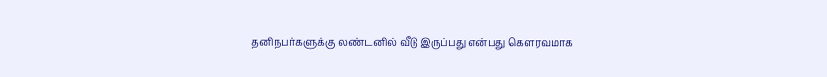தனிநபர்களுக்கு லண்டனில் வீடு இருப்பது என்பது கௌரவமாக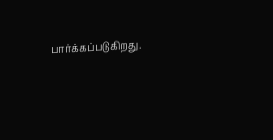பார்க்கப்படுகிறது.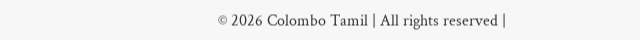© 2026 Colombo Tamil | All rights reserved |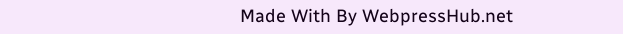Made With By WebpressHub.net